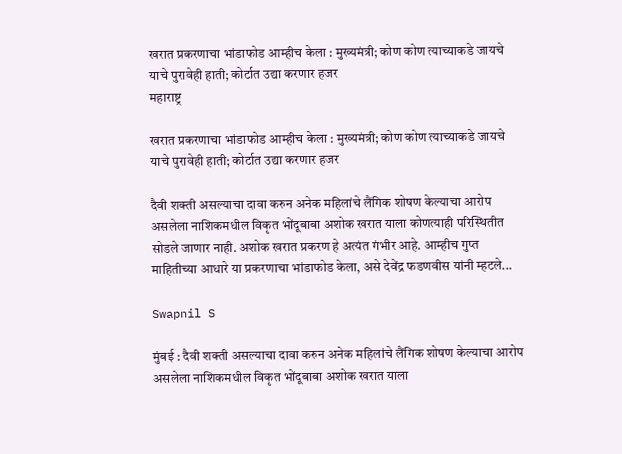खरात प्रकरणाचा भांडाफोड आम्हीच केला : मुख्यमंत्री; कोण कोण त्याच्याकडे जायचे याचे पुरावेही हाती; कोर्टात उद्या करणार हजर
महाराष्ट्र

खरात प्रकरणाचा भांडाफोड आम्हीच केला : मुख्यमंत्री; कोण कोण त्याच्याकडे जायचे याचे पुरावेही हाती; कोर्टात उद्या करणार हजर

दैवी शक्ती असल्याचा दावा करुन अनेक महिलांचे लैंगिक शोषण केल्याचा आरोप असलेला नाशिकमधील विकृत भोंदूबाबा अशोक खरात याला कोणत्याही परिस्थितीत सोडले जाणार नाही. अशोक खरात प्रकरण हे अत्यंत गंभीर आहे. आम्हीच गुप्त माहितीच्या आधारे या प्रकरणाचा भांडाफोड केला, असे देवेंद्र फडणवीस यांनी म्हटले...

Swapnil S

मुंबई : दैवी शक्ती असल्याचा दावा करुन अनेक महिलांचे लैंगिक शोषण केल्याचा आरोप असलेला नाशिकमधील विकृत भोंदूबाबा अशोक खरात याला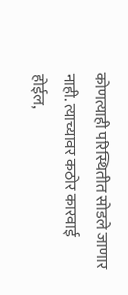कोणत्याही परिस्थितीत सोडले जाणार नाही. त्याच्यावर कठोर कारवाई होईल,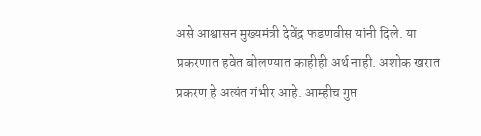असे आश्वासन मुख्यमंत्री देवेंद्र फडणवीस यांनी दिले. या प्रकरणात हवेत बोलण्यात काहीही अर्थ नाही. अशोक खरात प्रकरण हे अत्यंत गंभीर आहे. आम्हीच गुप्त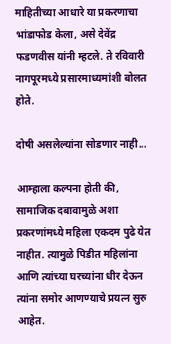माहितीच्या आधारे या प्रकरणाचा भांडाफोड केला, असे देवेंद्र फडणवीस यांनी म्हटले. ते रविवारी नागपूरमध्ये प्रसारमाध्यमांशी बोलत होते.

दोषी असलेल्यांना सोडणार नाही...

आम्हाला कल्पना होती की, सामाजिक दबावामुळे अशा प्रकरणांमध्ये महिला एकदम पुढे येत नाहीत. त्यामुळे पिडीत महिलांना आणि त्यांच्या घरच्यांना धीर देऊन त्यांना समोर आणण्याचे प्रयत्न सुरु आहेत.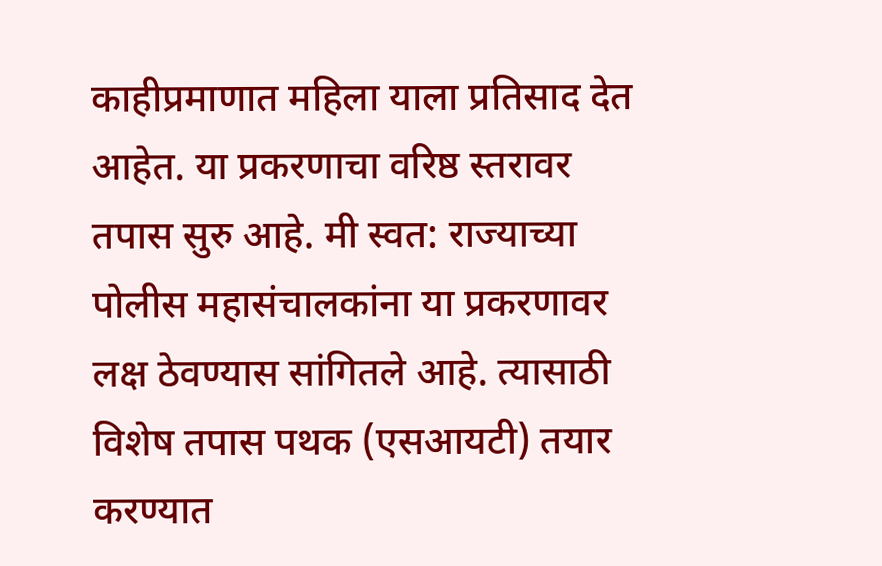काहीप्रमाणात महिला याला प्रतिसाद देत आहेत. या प्रकरणाचा वरिष्ठ स्तरावर तपास सुरु आहे. मी स्वत: राज्याच्या पोलीस महासंचालकांना या प्रकरणावर लक्ष ठेवण्यास सांगितले आहे. त्यासाठी विशेष तपास पथक (एसआयटी) तयार करण्यात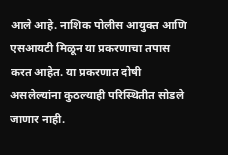आले आहे. नाशिक पोलीस आयुक्त आणि एसआयटी मिळून या प्रकरणाचा तपास करत आहेत. या प्रकरणात दोषी असलेल्यांना कुठल्याही परिस्थितीत सोडले जाणार नाही.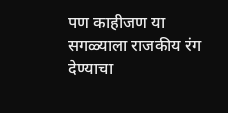पण काहीजण या सगळ्याला राजकीय रंग देण्याचा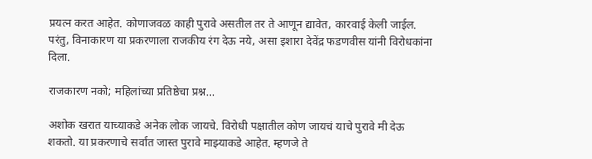प्रयत्न करत आहेत. कोणाजवळ काही पुरावे असतील तर ते आणून द्यावेत, कारवाई केली जाईल. परंतु, विनाकारण या प्रकरणाला राजकीय रंग देऊ नये, असा इशारा देवेंद्र फडणवीस यांनी विरोधकांना दिला.

राजकारण नको; महिलांच्या प्रतिष्ठेचा प्रश्न...

अशोक खरात याच्याकडे अनेक लोक जायचे. विरोधी पक्षातील कोण जायचं याचे पुरावे मी देऊ शकतो. या प्रकरणाचे सर्वात जास्त पुरावे माझ्याकडे आहेत. म्हणजे ते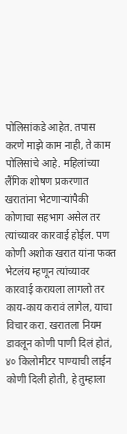पोलिसांकडे आहेत. तपास करणे माझे काम नाही, ते काम पोलिसांचे आहे. महिलांच्या लैंगिक शोषण प्रकरणात खरातांना भेटणाऱ्यांपैकी कोणाचा सहभाग असेल तर त्यांच्यावर कारवाई होईल. पण कोणी अशोक खरात यांना फक्त भेटलंय म्हणून त्यांच्यावर कारवाई करायला लागलो तर काय-काय करावं लागेल, याचा विचार करा. खरातला नियम डावलून कोणी पाणी दिलं होतं, ४० किलोमीटर पाण्याची लाईन कोणी दिली होती, हे तुम्हाला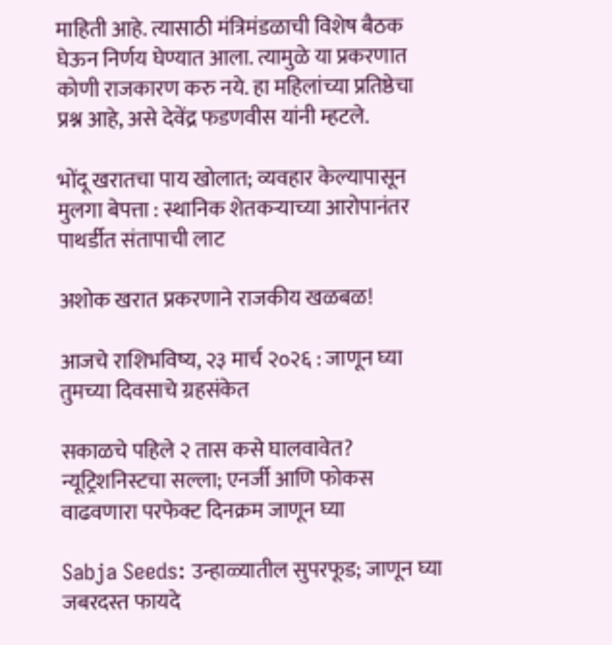माहिती आहे. त्यासाठी मंत्रिमंडळाची विशेष बैठक घेऊन निर्णय घेण्यात आला. त्यामुळे या प्रकरणात कोणी राजकारण करु नये. हा महिलांच्या प्रतिष्ठेचा प्रश्न आहे, असे देवेंद्र फडणवीस यांनी म्हटले.

भोंदू खरातचा पाय खोलात; व्यवहार केल्यापासून मुलगा बेपत्ता : स्थानिक शेतकऱ्याच्या आरोपानंतर पाथर्डीत संतापाची लाट

अशोक खरात प्रकरणाने राजकीय खळबळ!

आजचे राशिभविष्य, २३ मार्च २०२६ : जाणून घ्या तुमच्या दिवसाचे ग्रहसंकेत

सकाळचे पहिले २ तास कसे घालवावेत? न्यूट्रिशनिस्टचा सल्ला; एनर्जी आणि फोकस वाढवणारा परफेक्ट दिनक्रम जाणून घ्या

Sabja Seeds: उन्हाळ्यातील सुपरफूड; जाणून घ्या जबरदस्त फायदे